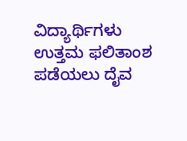ವಿದ್ಯಾರ್ಥಿಗಳು ಉತ್ತಮ ಫಲಿತಾಂಶ ಪಡೆಯಲು ದೈವ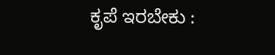ಕೃಪೆ ಇರಬೇಕು :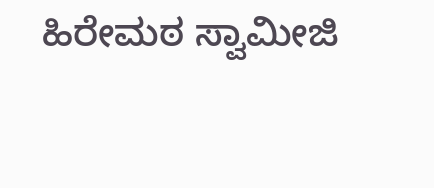ಹಿರೇಮಠ ಸ್ವಾಮೀಜಿ